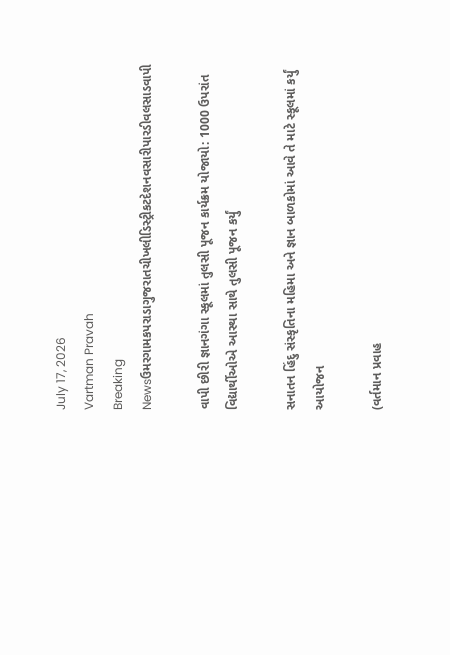July 17, 2026
Vartman Pravah
Breaking Newsઉમરગામકપરાડાગુજરાતચીખલીડિસ્ટ્રીકટદેશનવસારીપારડીવલસાડવાપી

વાપી છીરી જ્ઞાનગંગા સ્‍કૂલમાં તુલસી પૂજન કાર્યક્રમ યોજાયો: 1000 ઉપરાંત વિદ્યાર્થીઓએ આસ્‍થા સાથે તુલસી પૂજન કર્યું

સનાતન હિંદુ સંસ્‍કૃતિના મહિમા અને જ્ઞાન બાળકોમાં આવે તે માટે સ્‍કૂલમાં કર્યું આયોજન

(વર્તમાન પ્રવાહ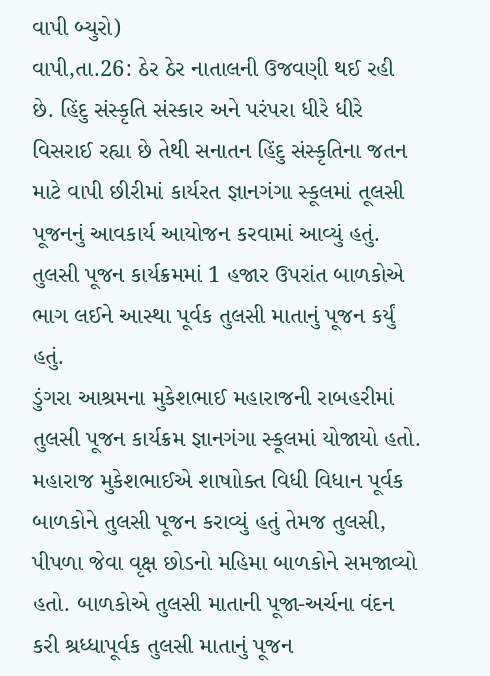વાપી બ્‍યુરો)
વાપી,તા.26: ઠેર ઠેર નાતાલની ઉજવણી થઈ રહી છે. હિંદુ સંસ્‍કૃતિ સંસ્‍કાર અને પરંપરા ધીરે ધીરે વિસરાઈ રહ્યા છે તેથી સનાતન હિંદુ સંસ્‍કૃતિના જતન માટે વાપી છીરીમાં કાર્યરત જ્ઞાનગંગા સ્‍કૂલમાં તૂલસી પૂજનનું આવકાર્ય આયોજન કરવામાં આવ્‍યું હતું. તુલસી પૂજન કાર્યક્રમમાં 1 હજાર ઉપરાંત બાળકોએ ભાગ લઈને આસ્‍થા પૂર્વક તુલસી માતાનું પૂજન કર્યું હતું.
ડુંગરા આશ્રમના મુકેશભાઈ મહારાજની રાબહરીમાં તુલસી પૂજન કાર્યક્રમ જ્ઞાનગંગા સ્‍કૂલમાં યોજાયો હતો. મહારાજ મુકેશભાઈએ શાષાોક્‍ત વિધી વિધાન પૂર્વક બાળકોને તુલસી પૂજન કરાવ્‍યું હતું તેમજ તુલસી, પીપળા જેવા વૃક્ષ છોડનો મહિમા બાળકોને સમજાવ્‍યો હતો. બાળકોએ તુલસી માતાની પૂજા-અર્ચના વંદન કરી શ્રધ્‍ધાપૂર્વક તુલસી માતાનું પૂજન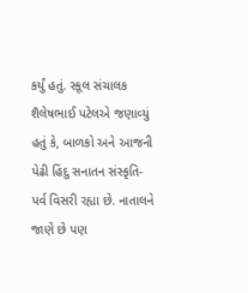કર્યું હતું. સ્‍કૂલ સંચાલક શૈલેષભાઈ પટેલએ જણાવ્‍યું હતું કે, બાળકો અને આજની પેઢી હિંદુ સનાતન સંસ્‍કૃતિ-પર્વ વિસરી રહ્યા છે. નાતાલને જાણે છે પણ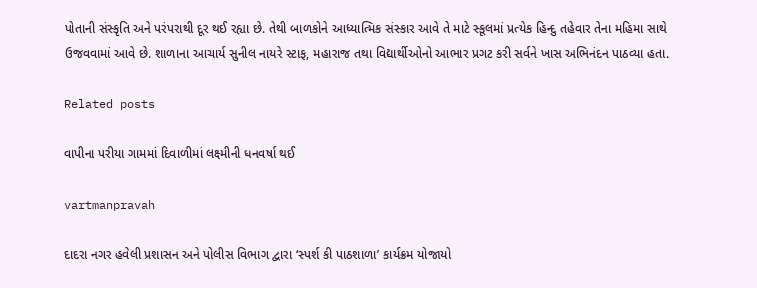પોતાની સંસ્‍કૃતિ અને પરંપરાથી દૂર થઈ રહ્યા છે. તેથી બાળકોને આધ્‍યાત્‍મિક સંસ્‍કાર આવે તે માટે સ્‍કૂલમાં પ્રત્‍યેક હિન્‍દુ તહેવાર તેના મહિમા સાથે ઉજવવામાં આવે છે. શાળાના આચાર્ય સુનીલ નાયરે સ્‍ટાફ, મહારાજ તથા વિદ્યાર્થીઓનો આભાર પ્રગટ કરી સર્વને ખાસ અભિનંદન પાઠવ્‍યા હતા.

Related posts

વાપીના પરીયા ગામમાં દિવાળીમાં લક્ષ્મીની ધનવર્ષા થઈ

vartmanpravah

દાદરા નગર હવેલી પ્રશાસન અને પોલીસ વિભાગ દ્વારા ‘સ્‍પર્શ કી પાઠશાળા’ કાર્યક્રમ યોજાયો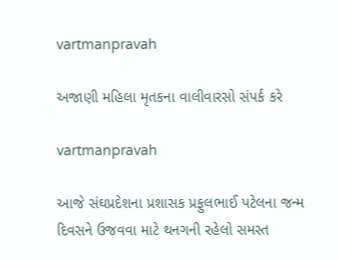vartmanpravah

અજાણી મહિલા મૃતકના વાલીવારસો સંપર્ક કરે

vartmanpravah

આજે સંઘપ્રદેશના પ્રશાસક પ્રફુલભાઈ પટેલના જન્‍મ દિવસને ઉજવવા માટે થનગની રહેલો સમસ્‍ત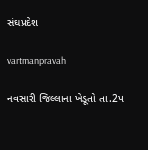સંઘપ્રદેશ

vartmanpravah

નવસારી જિલ્લાના ખેડૂતો તા.2પ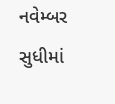નવેમ્‍બર સુધીમાં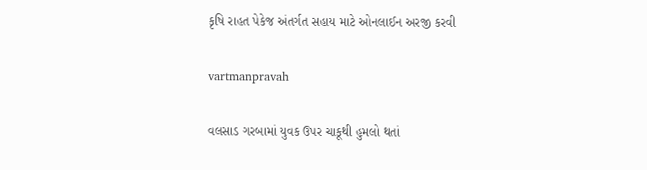કૃષિ રાહત પેકેજ અંતર્ગત સહાય માટે ઓનલાઈન અરજી કરવી

vartmanpravah

વલસાડ ગરબામાં યુવક ઉપર ચાકૂથી હુમલો થતાં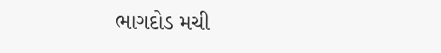ભાગદોડ મચી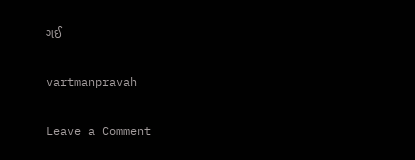ગઈ

vartmanpravah

Leave a Comment